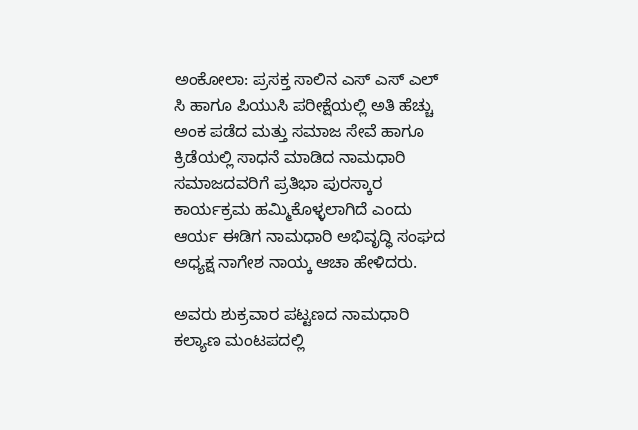ಅಂಕೋಲಾ: ಪ್ರಸಕ್ತ ಸಾಲಿನ ಎಸ್ ಎಸ್ ಎಲ್ ಸಿ ಹಾಗೂ ಪಿಯುಸಿ ಪರೀಕ್ಷೆಯಲ್ಲಿ ಅತಿ ಹೆಚ್ಚು ಅಂಕ ಪಡೆದ ಮತ್ತು ಸಮಾಜ ಸೇವೆ ಹಾಗೂ ಕ್ರಿಡೆಯಲ್ಲಿ ಸಾಧನೆ ಮಾಡಿದ ನಾಮಧಾರಿ ಸಮಾಜದವರಿಗೆ ಪ್ರತಿಭಾ ಪುರಸ್ಕಾರ ಕಾರ್ಯಕ್ರಮ ಹಮ್ಮಿಕೊಳ್ಳಲಾಗಿದೆ ಎಂದು ಆರ್ಯ ಈಡಿಗ ನಾಮಧಾರಿ ಅಭಿವೃದ್ಧಿ ಸಂಘದ ಅಧ್ಯಕ್ಷ ನಾಗೇಶ ನಾಯ್ಕ ಆಚಾ ಹೇಳಿದರು.

ಅವರು ಶುಕ್ರವಾರ ಪಟ್ಟಣದ ನಾಮಧಾರಿ ಕಲ್ಯಾಣ ಮಂಟಪದಲ್ಲಿ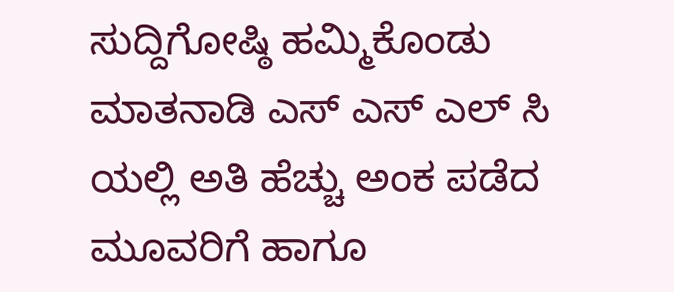ಸುದ್ದಿಗೋಷ್ಠಿ ಹಮ್ಮಿಕೊಂಡು ಮಾತನಾಡಿ ಎಸ್ ಎಸ್ ಎಲ್ ಸಿ ಯಲ್ಲಿ ಅತಿ ಹೆಚ್ಚು ಅಂಕ ಪಡೆದ ಮೂವರಿಗೆ ಹಾಗೂ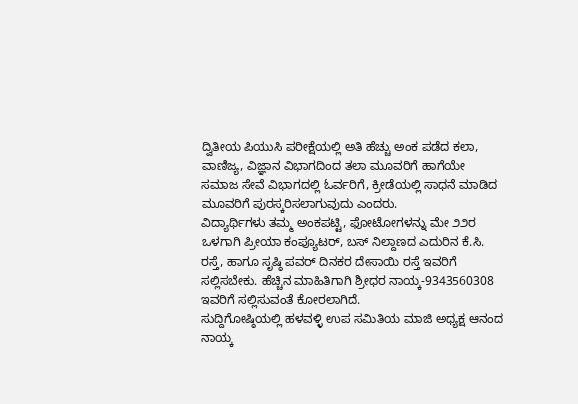ದ್ವಿತೀಯ ಪಿಯುಸಿ ಪರೀಕ್ಷೆಯಲ್ಲಿ ಅತಿ ಹೆಚ್ಚು ಅಂಕ ಪಡೆದ ಕಲಾ, ವಾಣಿಜ್ಯ, ವಿಜ್ಞಾನ ವಿಭಾಗದಿಂದ ತಲಾ ಮೂವರಿಗೆ ಹಾಗೆಯೇ ಸಮಾಜ ಸೇವೆ ವಿಭಾಗದಲ್ಲಿ ಓರ್ವರಿಗೆ, ಕ್ರೀಡೆಯಲ್ಲಿ ಸಾಧನೆ ಮಾಡಿದ ಮೂವರಿಗೆ ಪುರಸ್ಕರಿಸಲಾಗುವುದು ಎಂದರು.
ವಿದ್ಯಾರ್ಥಿಗಳು ತಮ್ಮ ಅಂಕಪಟ್ಟಿ, ಫೋಟೋಗಳನ್ನು ಮೇ ೨೨ರ ಒಳಗಾಗಿ ಪ್ರೀಯಾ ಕಂಪ್ಯೂಟರ್, ಬಸ್ ನಿಲ್ದಾಣದ ಎದುರಿನ ಕೆ.ಸಿ. ರಸ್ತೆ, ಹಾಗೂ ಸೃಷ್ಠಿ ಪವರ್ ದಿನಕರ ದೇಸಾಯಿ ರಸ್ತೆ ಇವರಿಗೆ ಸಲ್ಲಿಸಬೇಕು. ಹೆಚ್ಚಿನ ಮಾಹಿತಿಗಾಗಿ ಶ್ರೀಧರ ನಾಯ್ಕ-9343560308 ಇವರಿಗೆ ಸಲ್ಲಿಸುವಂತೆ ಕೋರಲಾಗಿದೆ.
ಸುದ್ದಿಗೋಷ್ಠಿಯಲ್ಲಿ ಹಳವಳ್ಳಿ ಉಪ ಸಮಿತಿಯ ಮಾಜಿ ಅಧ್ಯಕ್ಷ ಆನಂದ ನಾಯ್ಕ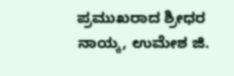ಪ್ರಮುಖರಾದ ಶ್ರೀಧರ ನಾಯ್ಕ, ಉಮೇಶ ಜಿ.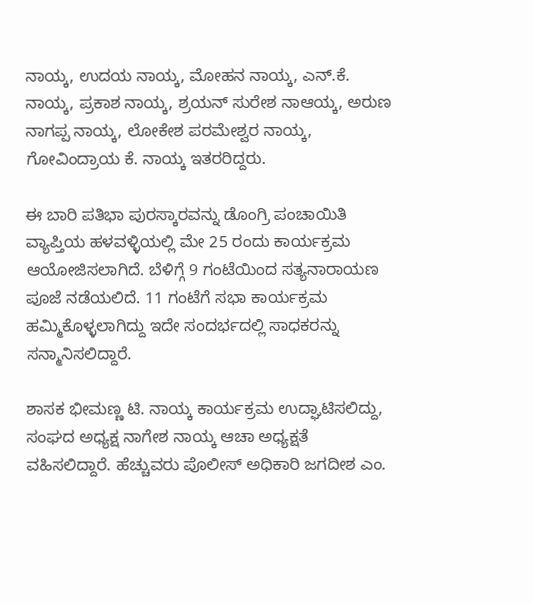ನಾಯ್ಕ, ಉದಯ ನಾಯ್ಕ, ಮೋಹನ ನಾಯ್ಕ, ಎನ್.ಕೆ. ನಾಯ್ಕ, ಪ್ರಕಾಶ ನಾಯ್ಕ, ಶ್ರಯನ್ ಸುರೇಶ ನಾಆಯ್ಕ, ಅರುಣ ನಾಗಪ್ಪ ನಾಯ್ಕ, ಲೋಕೇಶ ಪರಮೇಶ್ವರ ನಾಯ್ಕ, ಗೋವಿಂದ್ರಾಯ ಕೆ. ನಾಯ್ಕ ಇತರರಿದ್ದರು.

ಈ ಬಾರಿ ಪತಿಭಾ ಪುರಸ್ಕಾರವನ್ನು ಡೊಂಗ್ರಿ ಪಂಚಾಯಿತಿ ವ್ಯಾಪ್ತಿಯ ಹಳವಳ್ಳಿಯಲ್ಲಿ ಮೇ 25 ರಂದು ಕಾರ್ಯಕ್ರಮ ಆಯೋಜಿಸಲಾಗಿದೆ. ಬೆಳಿಗ್ಗೆ 9 ಗಂಟೆಯಿಂದ ಸತ್ಯನಾರಾಯಣ ಪೂಜೆ ನಡೆಯಲಿದೆ. 11 ಗಂಟೆಗೆ ಸಭಾ ಕಾರ್ಯಕ್ರಮ ಹಮ್ಮಿಕೊಳ್ಳಲಾಗಿದ್ದು ಇದೇ ಸಂದರ್ಭದಲ್ಲಿ ಸಾಧಕರನ್ನು ಸನ್ಮಾನಿಸಲಿದ್ದಾರೆ.

ಶಾಸಕ ಭೀಮಣ್ಣ ಟಿ. ನಾಯ್ಕ ಕಾರ್ಯಕ್ರಮ ಉದ್ಘಾಟಿಸಲಿದ್ದು, ಸಂಘದ ಅಧ್ಯಕ್ಷ ನಾಗೇಶ ನಾಯ್ಕ ಆಚಾ ಅಧ್ಯಕ್ಷತೆ ವಹಿಸಲಿದ್ದಾರೆ. ಹೆಚ್ಚುವರು ಪೊಲೀಸ್ ಅಧಿಕಾರಿ ಜಗದೀಶ ಎಂ.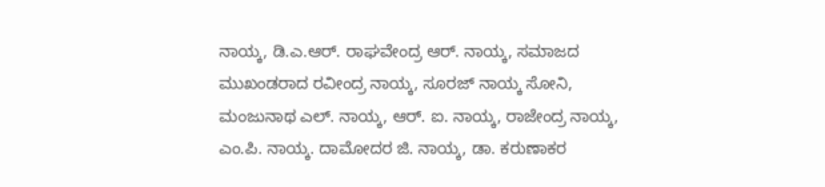ನಾಯ್ಕ, ಡಿ.ಎ.ಆರ್. ರಾಘವೇಂದ್ರ ಆರ್. ನಾಯ್ಕ, ಸಮಾಜದ ಮುಖಂಡರಾದ ರವೀಂದ್ರ ನಾಯ್ಕ, ಸೂರಜ್ ನಾಯ್ಕ ಸೋನಿ, ಮಂಜುನಾಥ ಎಲ್. ನಾಯ್ಕ, ಆರ್. ಐ. ನಾಯ್ಕ, ರಾಜೇಂದ್ರ ನಾಯ್ಕ, ಎಂ.ಪಿ. ನಾಯ್ಕ. ದಾಮೋದರ ಜಿ. ನಾಯ್ಕ, ಡಾ. ಕರುಣಾಕರ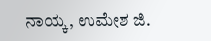ನಾಯ್ಕ, ಉಮೇಶ ಜಿ.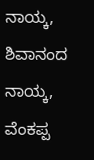ನಾಯ್ಕ, ಶಿವಾನಂದ ನಾಯ್ಕ, ವೆಂಕಪ್ಪ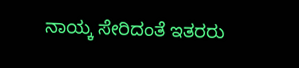ನಾಯ್ಕ ಸೇರಿದಂತೆ ಇತರರು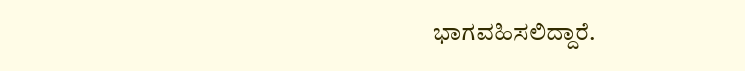ಭಾಗವಹಿಸಲಿದ್ದಾರೆ.